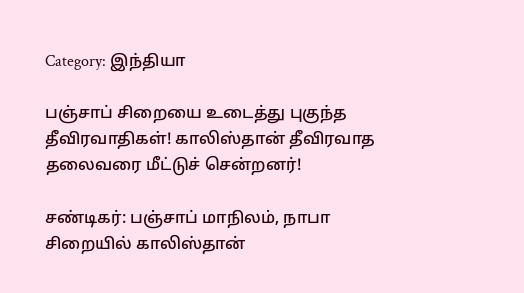Category: இந்தியா

பஞ்சாப் சிறையை உடைத்து புகுந்த தீவிரவாதிகள்! காலிஸ்தான் தீவிரவாத தலைவரை மீட்டுச் சென்றனர்!

சண்டிகர்: பஞ்சாப் மாநிலம், நாபா சிறையில் காலிஸ்தான்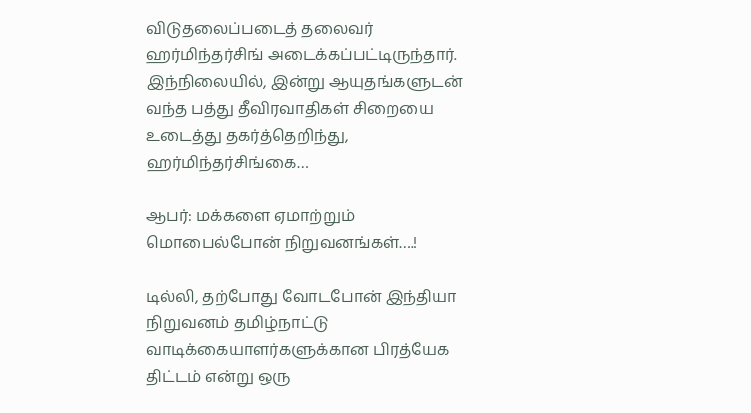விடுதலைப்படைத் தலைவர் ஹர்மிந்தர்சிங் அடைக்கப்பட்டிருந்தார். இந்நிலையில், இன்று ஆயுதங்களுடன் வந்த பத்து தீவிரவாதிகள் சிறையை உடைத்து தகர்த்தெறிந்து, ஹர்மிந்தர்சிங்கை…

ஆபர்: மக்களை ஏமாற்றும் மொபைல்போன் நிறுவனங்கள்….!

டில்லி, தற்போது வோடபோன் இந்தியா நிறுவனம் தமிழ்நாட்டு வாடிக்கையாளர்களுக்கான பிரத்யேக திட்டம் என்று ஒரு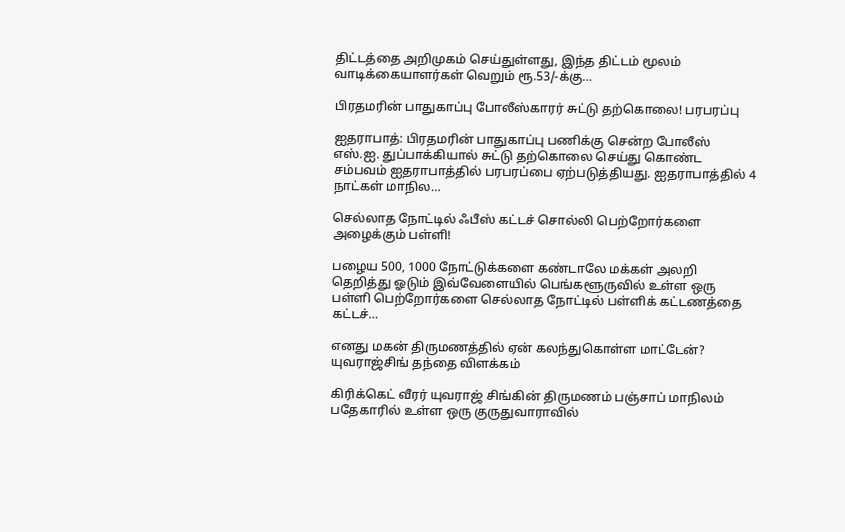திட்டத்தை அறிமுகம் செய்துள்ளது, இந்த திட்டம் மூலம் வாடிக்கையாளர்கள் வெறும் ரூ.53/-க்கு…

பிரதமரின் பாதுகாப்பு போலீஸ்காரர் சுட்டு தற்கொலை! பரபரப்பு

ஐதராபாத்: பிரதமரின் பாதுகாப்பு பணிக்கு சென்ற போலீஸ் எஸ்.ஐ. துப்பாக்கியால் சுட்டு தற்கொலை செய்து கொண்ட சம்பவம் ஐதராபாத்தில் பரபரப்பை ஏற்படுத்தியது. ஐதராபாத்தில் 4 நாட்கள் மாநில…

செல்லாத நோட்டில் ஃபீஸ் கட்டச் சொல்லி பெற்றோர்களை அழைக்கும் பள்ளி!

பழைய 500, 1000 நோட்டுக்களை கண்டாலே மக்கள் அலறி தெறித்து ஓடும் இவ்வேளையில் பெங்களூருவில் உள்ள ஒரு பள்ளி பெற்றோர்களை செல்லாத நோட்டில் பள்ளிக் கட்டணத்தை கட்டச்…

எனது மகன் திருமணத்தில் ஏன் கலந்துகொள்ள மாட்டேன்? யுவராஜ்சிங் தந்தை விளக்கம்

கிரிக்கெட் வீரர் யுவராஜ் சிங்கின் திருமணம் பஞ்சாப் மாநிலம் பதேகாரில் உள்ள ஒரு குருதுவாராவில்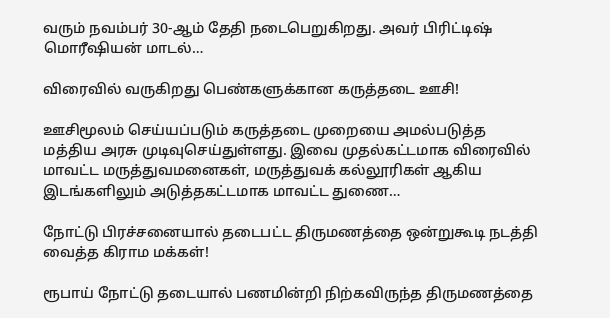வரும் நவம்பர் 30-ஆம் தேதி நடைபெறுகிறது. அவர் பிரிட்டிஷ் மொரீஷியன் மாடல்…

விரைவில் வருகிறது பெண்களுக்கான கருத்தடை ஊசி!

ஊசிமூலம் செய்யப்படும் கருத்தடை முறையை அமல்படுத்த மத்திய அரசு முடிவுசெய்துள்ளது. இவை முதல்கட்டமாக விரைவில் மாவட்ட மருத்துவமனைகள், மருத்துவக் கல்லூரிகள் ஆகிய இடங்களிலும் அடுத்தகட்டமாக மாவட்ட துணை…

நோட்டு பிரச்சனையால் தடைபட்ட திருமணத்தை ஒன்றுகூடி நடத்தி வைத்த கிராம மக்கள்!

ரூபாய் நோட்டு தடையால் பணமின்றி நிற்கவிருந்த திருமணத்தை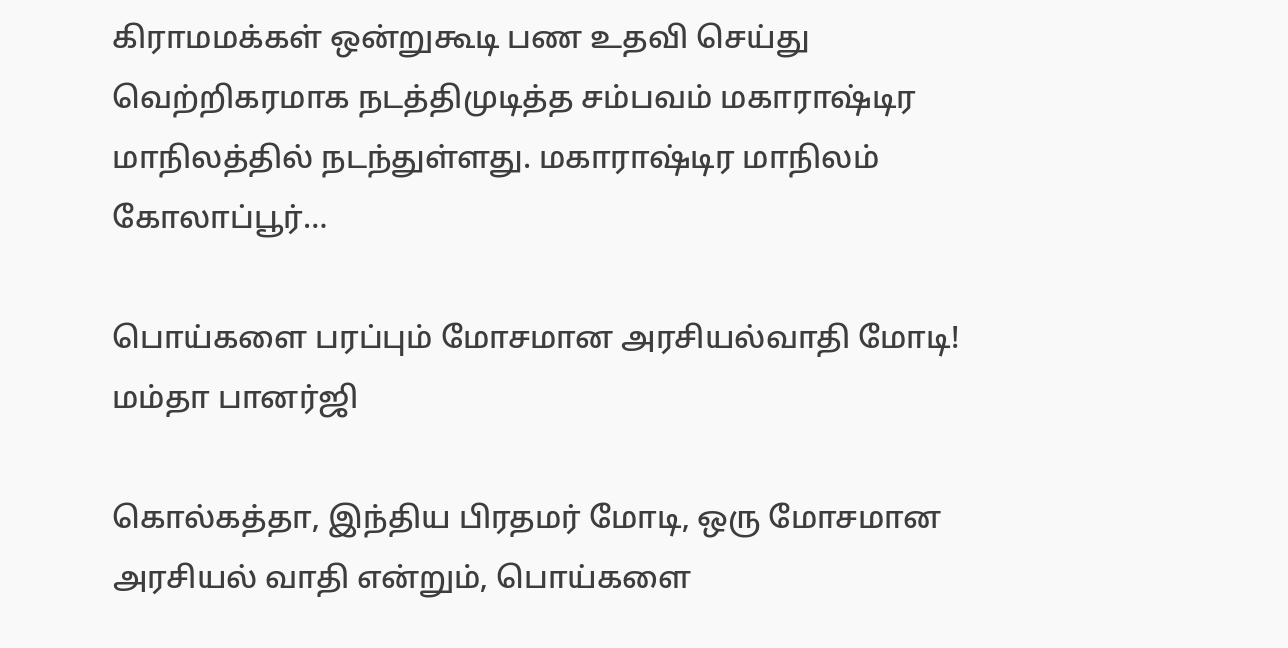கிராமமக்கள் ஒன்றுகூடி பண உதவி செய்து வெற்றிகரமாக நடத்திமுடித்த சம்பவம் மகாராஷ்டிர மாநிலத்தில் நடந்துள்ளது. மகாராஷ்டிர மாநிலம் கோலாப்பூர்…

பொய்களை பரப்பும் மோசமான அரசியல்வாதி மோடி! மம்தா பானர்ஜி

கொல்கத்தா, இந்திய பிரதமர் மோடி, ஒரு மோசமான அரசியல் வாதி என்றும், பொய்களை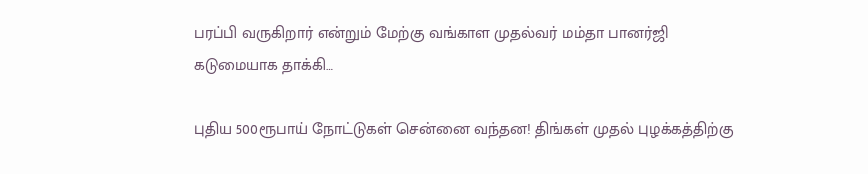பரப்பி வருகிறார் என்றும் மேற்கு வங்காள முதல்வர் மம்தா பானர்ஜி கடுமையாக தாக்கி…

புதிய 500ரூபாய் நோட்டுகள் சென்னை வந்தன! திங்கள் முதல் புழக்கத்திற்கு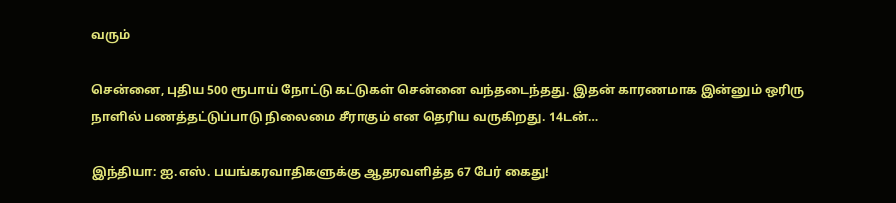வரும்

சென்னை, புதிய 500 ரூபாய் நோட்டு கட்டுகள் சென்னை வந்தடைந்தது. இதன் காரணமாக இன்னும் ஒரிரு நாளில் பணத்தட்டுப்பாடு நிலைமை சீராகும் என தெரிய வருகிறது. 14டன்…

இந்தியா: ஐ.எஸ். பயங்கரவாதிகளுக்கு ஆதரவளித்த 67 பேர் கைது!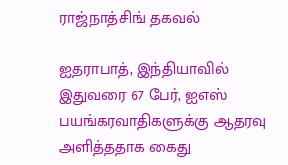ராஜ்நாத்சிங் தகவல்

ஐதராபாத், இந்தியாவில் இதுவரை 67 பேர், ஐஎஸ் பயங்கரவாதிகளுக்கு ஆதரவு அளித்ததாக கைது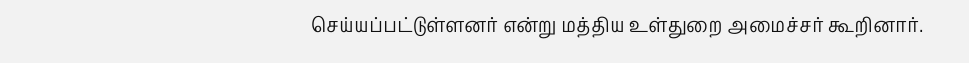செய்யப்பட்டுள்ளனர் என்று மத்திய உள்துறை அமைச்சர் கூறினார்.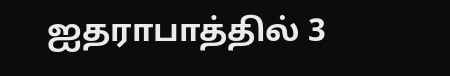ஐதராபாத்தில் 3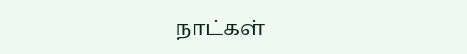நாட்கள்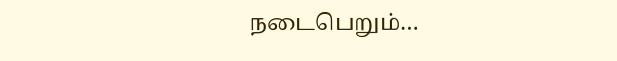நடைபெறும்…